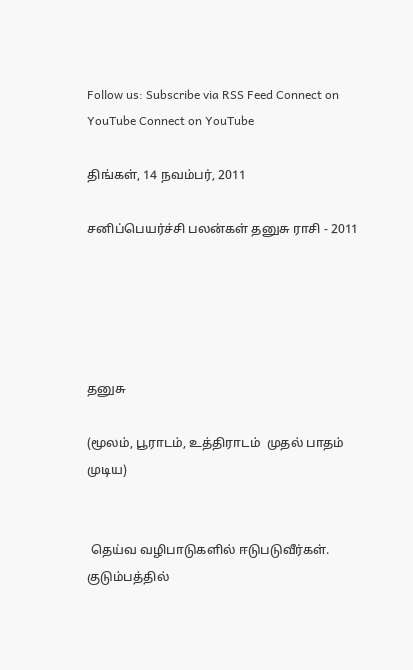Follow us: Subscribe via RSS Feed Connect on YouTube Connect on YouTube

திங்கள், 14 நவம்பர், 2011

சனிப்பெயர்ச்சி பலன்கள் தனுசு ராசி - 2011





தனுசு

(மூலம், பூராடம், உத்திராடம்  முதல் பாதம் முடிய)


 தெய்வ வழிபாடுகளில் ஈடுபடுவீர்கள். குடும்பத்தில்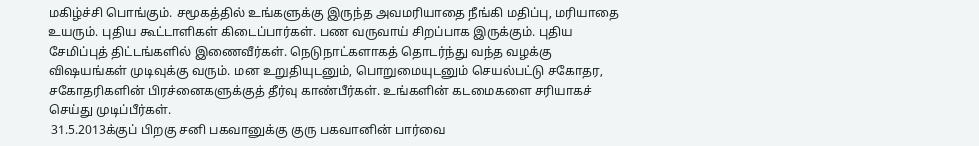மகிழ்ச்சி பொங்கும். சமூகத்தில் உங்களுக்கு இருந்த அவமரியாதை நீங்கி மதிப்பு, மரியாதை உயரும். புதிய கூட்டாளிகள் கிடைப்பார்கள். பண வருவாய் சிறப்பாக இருக்கும். புதிய சேமிப்புத் திட்டங்களில் இணைவீர்கள். நெடுநாட்களாகத் தொடர்ந்து வந்த வழக்கு விஷயங்கள் முடிவுக்கு வரும். மன உறுதியுடனும், பொறுமையுடனும் செயல்பட்டு சகோதர, சகோதரிகளின் பிரச்னைகளுக்குத் தீர்வு காண்பீர்கள். உங்களின் கடமைகளை சரியாகச் செய்து முடிப்பீர்கள்.
 31.5.2013க்குப் பிறகு சனி பகவானுக்கு குரு பகவானின் பார்வை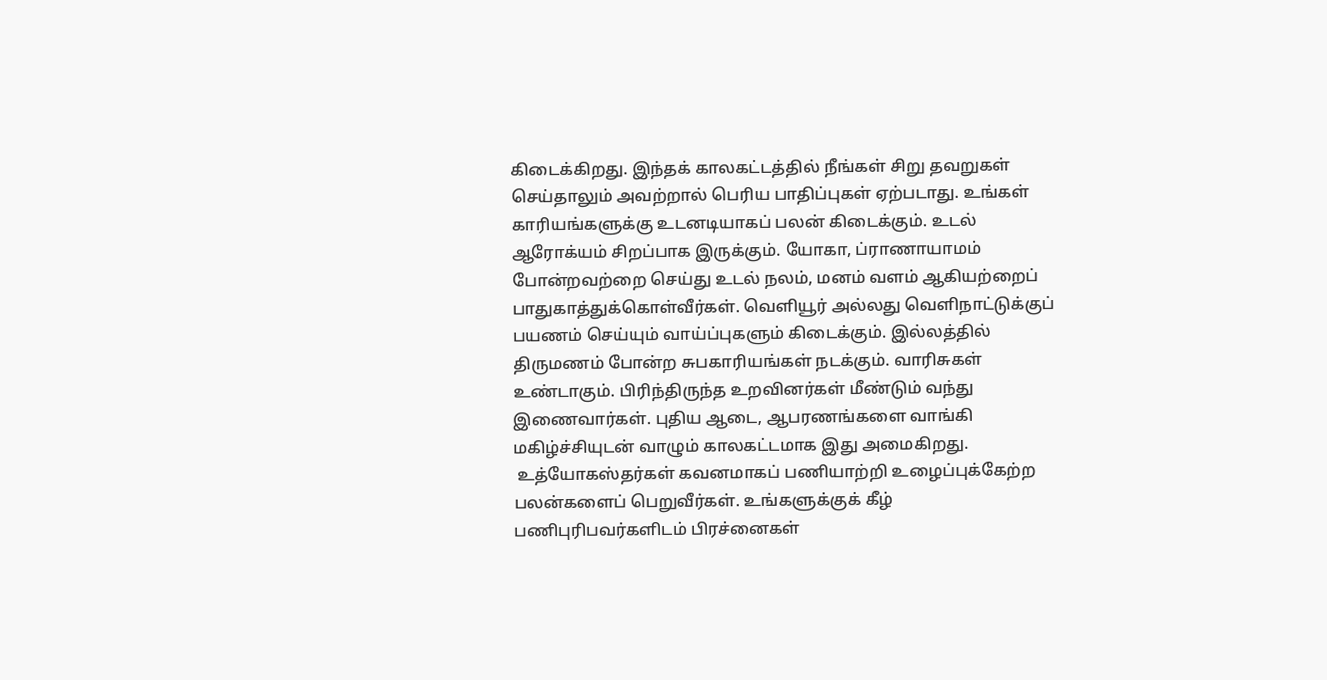கிடைக்கிறது. இந்தக் காலகட்டத்தில் நீங்கள் சிறு தவறுகள் செய்தாலும் அவற்றால் பெரிய பாதிப்புகள் ஏற்படாது. உங்கள் காரியங்களுக்கு உடனடியாகப் பலன் கிடைக்கும். உடல் ஆரோக்யம் சிறப்பாக இருக்கும். யோகா, ப்ராணாயாமம் போன்றவற்றை செய்து உடல் நலம், மனம் வளம் ஆகியற்றைப் பாதுகாத்துக்கொள்வீர்கள். வெளியூர் அல்லது வெளிநாட்டுக்குப் பயணம் செய்யும் வாய்ப்புகளும் கிடைக்கும். இல்லத்தில் திருமணம் போன்ற சுபகாரியங்கள் நடக்கும். வாரிசுகள் உண்டாகும். பிரிந்திருந்த உறவினர்கள் மீண்டும் வந்து இணைவார்கள். புதிய ஆடை, ஆபரணங்களை வாங்கி மகிழ்ச்சியுடன் வாழும் காலகட்டமாக இது அமைகிறது.
 உத்யோகஸ்தர்கள் கவனமாகப் பணியாற்றி உழைப்புக்கேற்ற பலன்களைப் பெறுவீர்கள். உங்களுக்குக் கீழ் பணிபுரிபவர்களிடம் பிரச்னைகள்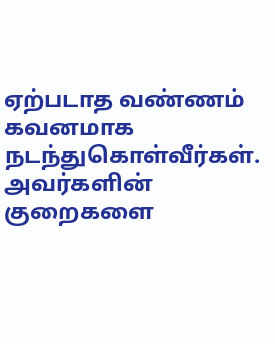ஏற்படாத வண்ணம் கவனமாக நடந்துகொள்வீர்கள். அவர்களின் குறைகளை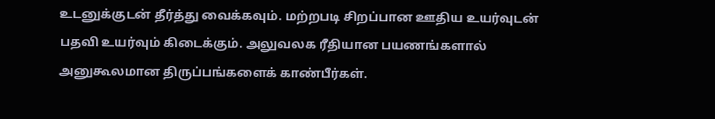உடனுக்குடன் தீர்த்து வைக்கவும். மற்றபடி சிறப்பான ஊதிய உயர்வுடன் பதவி உயர்வும் கிடைக்கும். அலுவலக ரீதியான பயணங்களால் அனுகூலமான திருப்பங்களைக் காண்பீர்கள்.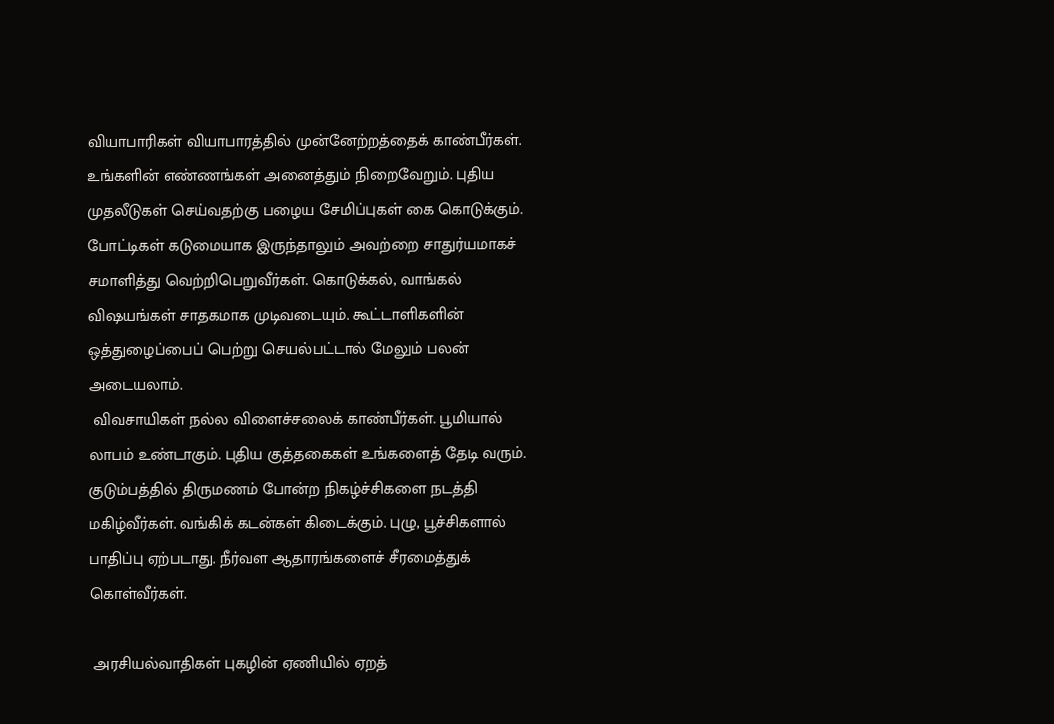வியாபாரிகள் வியாபாரத்தில் முன்னேற்றத்தைக் காண்பீர்கள். உங்களின் எண்ணங்கள் அனைத்தும் நிறைவேறும். புதிய முதலீடுகள் செய்வதற்கு பழைய சேமிப்புகள் கை கொடுக்கும். போட்டிகள் கடுமையாக இருந்தாலும் அவற்றை சாதுர்யமாகச் சமாளித்து வெற்றிபெறுவீர்கள். கொடுக்கல், வாங்கல் விஷயங்கள் சாதகமாக முடிவடையும். கூட்டாளிகளின் ஒத்துழைப்பைப் பெற்று செயல்பட்டால் மேலும் பலன் அடையலாம்.
 விவசாயிகள் நல்ல விளைச்சலைக் காண்பீர்கள். பூமியால் லாபம் உண்டாகும். புதிய குத்தகைகள் உங்களைத் தேடி வரும். குடும்பத்தில் திருமணம் போன்ற நிகழ்ச்சிகளை நடத்தி மகிழ்வீர்கள். வங்கிக் கடன்கள் கிடைக்கும். புழு, பூச்சிகளால் பாதிப்பு ஏற்படாது. நீர்வள ஆதாரங்களைச் சீரமைத்துக் கொள்வீர்கள்.

 அரசியல்வாதிகள் புகழின் ஏணியில் ஏறத்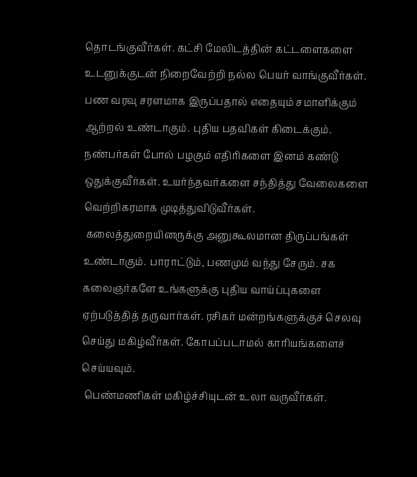தொடங்குவீர்கள். கட்சி மேலிடத்தின் கட்டளைகளை உடனுக்குடன் நிறைவேற்றி நல்ல பெயர் வாங்குவீர்கள். பண வரவு சரளமாக இருப்பதால் எதையும் சமாளிக்கும் ஆற்றல் உண்டாகும். புதிய பதவிகள் கிடைக்கும். நண்பர்கள் போல் பழகும் எதிரிகளை இனம் கண்டு ஒதுக்குவீர்கள். உயர்ந்தவர்களை சந்தித்து வேலைகளை வெற்றிகரமாக முடித்துவிடுவீர்கள்.
 கலைத்துறையினருக்கு அனுகூலமான திருப்பங்கள் உண்டாகும். பாராட்டும், பணமும் வந்து சேரும். சக கலைஞர்களே உங்களுக்கு புதிய வாய்ப்புகளை ஏற்படுத்தித் தருவார்கள். ரசிகர் மன்றங்களுக்குச் செலவு செய்து மகிழ்வீர்கள். கோபப்படாமல் காரியங்களைச் செய்யவும்.
 பெண்மணிகள் மகிழ்ச்சியுடன் உலா வருவீர்கள்.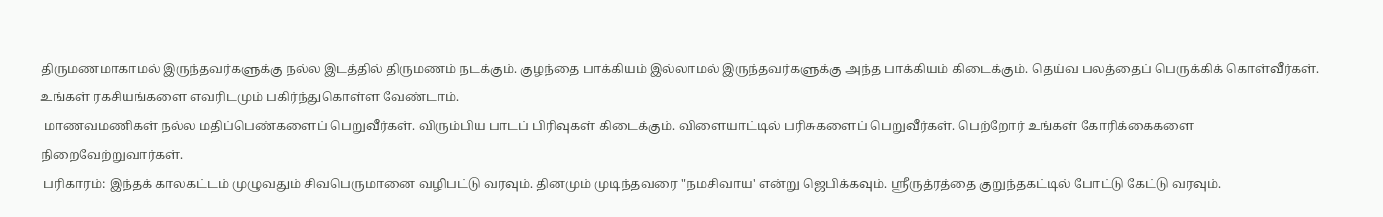திருமணமாகாமல் இருந்தவர்களுக்கு நல்ல இடத்தில் திருமணம் நடக்கும். குழந்தை பாக்கியம் இல்லாமல் இருந்தவர்களுக்கு அந்த பாக்கியம் கிடைக்கும். தெய்வ பலத்தைப் பெருக்கிக் கொள்வீர்கள். உங்கள் ரகசியங்களை எவரிடமும் பகிர்ந்துகொள்ள வேண்டாம்.
 மாணவமணிகள் நல்ல மதிப்பெண்களைப் பெறுவீர்கள். விரும்பிய பாடப் பிரிவுகள் கிடைக்கும். விளையாட்டில் பரிசுகளைப் பெறுவீர்கள். பெற்றோர் உங்கள் கோரிக்கைகளை நிறைவேற்றுவார்கள்.
 பரிகாரம்: இந்தக் காலகட்டம் முழுவதும் சிவபெருமானை வழிபட்டு வரவும். தினமும் முடிந்தவரை "நமசிவாய' என்று ஜெபிக்கவும். ஸ்ரீருத்ரத்தை குறுந்தகட்டில் போட்டு கேட்டு வரவும்.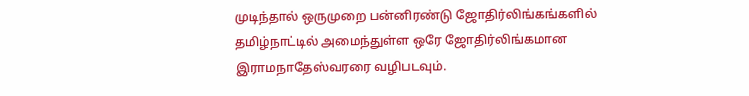முடிந்தால் ஒருமுறை பன்னிரண்டு ஜோதிர்லிங்கங்களில் தமிழ்நாட்டில் அமைந்துள்ள ஒரே ஜோதிர்லிங்கமான இராமநாதேஸ்வரரை வழிபடவும்.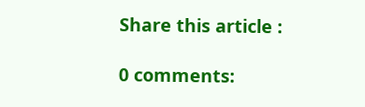Share this article :

0 comments: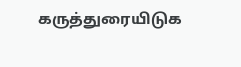கருத்துரையிடுக